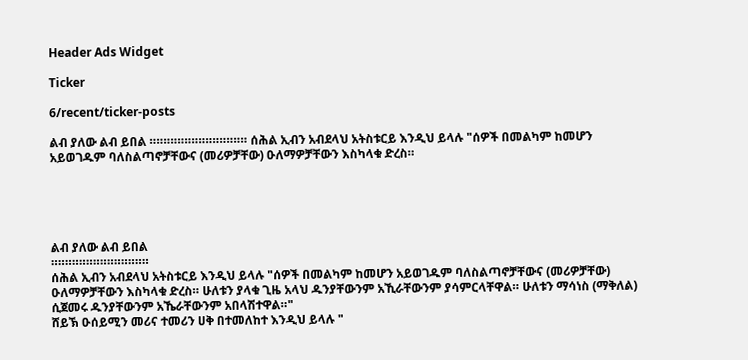Header Ads Widget

Ticker

6/recent/ticker-posts

ልብ ያለው ልብ ይበል ።።።።።።።።።።።።።። ሰሕል ኢብን አብደላህ አትስቱርይ እንዲህ ይላሉ "ሰዎች በመልካም ከመሆን አይወገዱም ባለስልጣኖቻቸውና (መሪዎቻቸው) ዑለማዎቻቸውን እስካላቁ ድረስ።





ልብ ያለው ልብ ይበል
።።።።።።።።።።።።።።
ሰሕል ኢብን አብደላህ አትስቱርይ እንዲህ ይላሉ "ሰዎች በመልካም ከመሆን አይወገዱም ባለስልጣኖቻቸውና (መሪዎቻቸው) ዑለማዎቻቸውን እስካላቁ ድረስ። ሁለቱን ያላቁ ጊዜ አላህ ዱንያቸውንም አኺራቸውንም ያሳምርላቸዋል። ሁለቱን ማሳነስ (ማቅለል) ሲጀመሩ ዱንያቸውንም አኼራቸውንም አበላሽተዋል።"
ሸይኽ ዑሰይሚን መሪና ተመሪን ሀቅ በተመለከተ እንዲህ ይላሉ "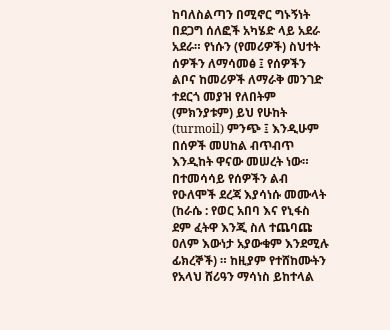ከባለስልጣን በሚኖር ግኑኝነት በደጋግ ሰለፎች አካሄድ ላይ አደራ አደራ። የነሱን (የመሪዎች) ስህተት ሰዎችን ለማሳመፅ ፤ የሰዎችን ልቦና ከመሪዎች ለማራቅ መንገድ ተደርጎ መያዝ የለበትም (ምክንያቱም) ይህ የሁከት (turmoil) ምንጭ ፤ እንዲሁም በሰዎች መሀከል ብጥብጥ እንዲከት ዋናው መሠረት ነው። በተመሳሳይ የሰዎችን ልብ የዑለሞች ደረጃ እያሳነሱ መሙላት (ከራሴ : የወር አበባ እና የኒፋስ ደም ፈትዋ እንጂ ስለ ተጨባጩ ዐለም እውነታ አያውቁም እንደሚሉ ፊክረኞች) ። ከዚያም የተሸከሙትን የአላህ ሸሪዓን ማሳነስ ይከተላል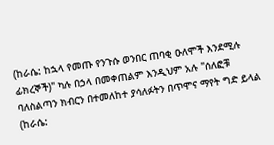(ከራሴ: ከኋላ የመጡ የንጉሱ ወንበር ጠባቂ ዑለሞች እንደሚሉ ፊክረኞች)" ካሉ በኃላ በመቀጠልም እንዲህም አሉ "ሰለፎቹ ባለስልጣን ክብርን በተመለከተ ያሳለፉትን በጥሞና ማየት ግድ ይላል (ከራሴ: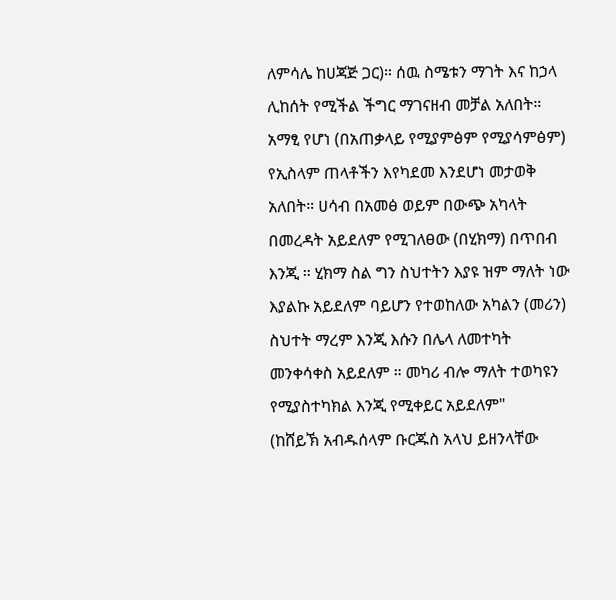ለምሳሌ ከሀጃጅ ጋር)። ሰዉ ስሜቱን ማገት እና ከኃላ ሊከሰት የሚችል ችግር ማገናዘብ መቻል አለበት። አማፂ የሆነ (በአጠቃላይ የሚያምፅም የሚያሳምፅም) የኢስላም ጠላቶችን እየካደመ እንደሆነ መታወቅ አለበት። ሀሳብ በአመፅ ወይም በውጭ አካላት በመረዳት አይደለም የሚገለፀው (በሂክማ) በጥበብ እንጂ ። ሂክማ ስል ግን ስህተትን እያዩ ዝም ማለት ነው እያልኩ አይደለም ባይሆን የተወከለው አካልን (መሪን) ስህተት ማረም እንጂ እሱን በሌላ ለመተካት መንቀሳቀስ አይደለም ። መካሪ ብሎ ማለት ተወካዩን የሚያስተካክል እንጂ የሚቀይር አይደለም"
(ከሸይኽ አብዱሰላም ቡርጁስ አላህ ይዘንላቸው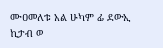ሙዐመለቱ አል ሁካም ፊ ደውኢ ኪታብ ወ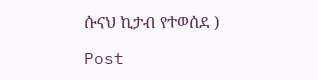ሱናህ ኪታብ የተወሰደ )

Post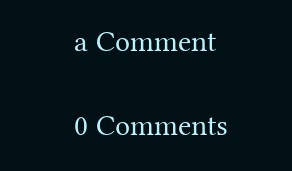a Comment

0 Comments